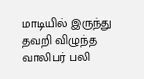மாடியில் இருந்து தவறி விழுந்த வாலிபர் பலி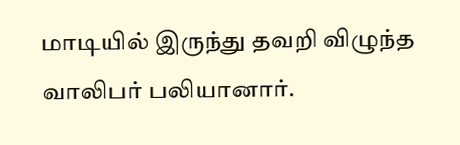மாடியில் இருந்து தவறி விழுந்த வாலிபர் பலியானார்.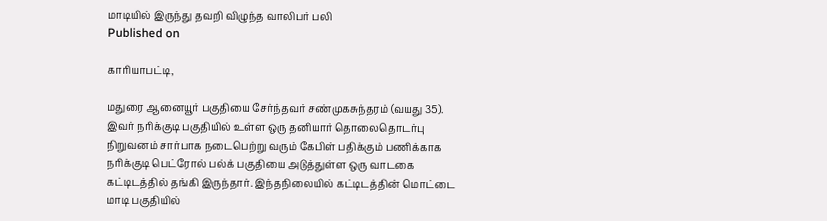மாடியில் இருந்து தவறி விழுந்த வாலிபர் பலி
Published on

காரியாபட்டி,

மதுரை ஆனையூர் பகுதியை சேர்ந்தவர் சண்முகசுந்தரம் (வயது 35). இவர் நரிக்குடி பகுதியில் உள்ள ஒரு தனியார் தொலைதொடர்பு நிறுவனம் சார்பாக நடைபெற்று வரும் கேபிள் பதிக்கும் பணிக்காக நரிக்குடி பெட்ரோல் பல்க் பகுதியை அடுத்துள்ள ஒரு வாடகை கட்டிடத்தில் தங்கி இருந்தார். இந்தநிலையில் கட்டிடத்தின் மொட்டை மாடி பகுதியில்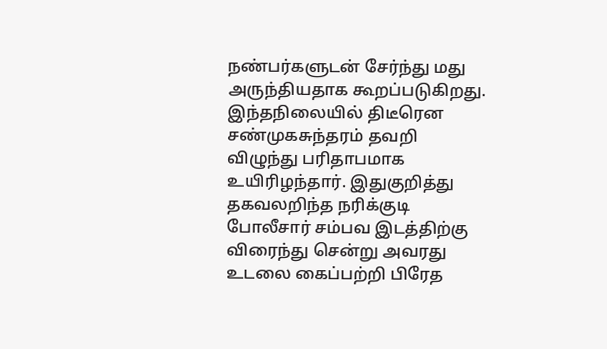நண்பர்களுடன் சேர்ந்து மது அருந்தியதாக கூறப்படுகிறது. இந்தநிலையில் திடீரென சண்முகசுந்தரம் தவறி விழுந்து பரிதாபமாக உயிரிழந்தார். இதுகுறித்து தகவலறிந்த நரிக்குடி போலீசார் சம்பவ இடத்திற்கு விரைந்து சென்று அவரது உடலை கைப்பற்றி பிரேத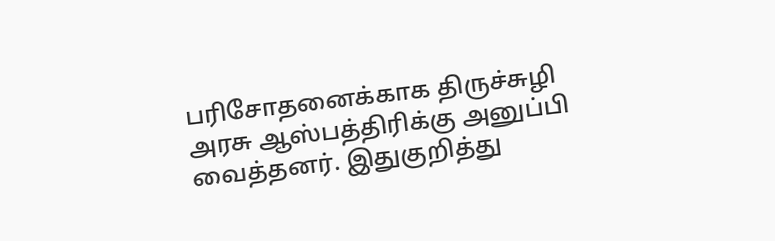பரிசோதனைக்காக திருச்சுழி அரசு ஆஸ்பத்திரிக்கு அனுப்பி வைத்தனர். இதுகுறித்து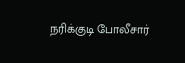நரிக்குடி போலீசார்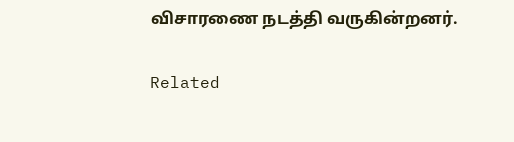விசாரணை நடத்தி வருகின்றனர்.

Related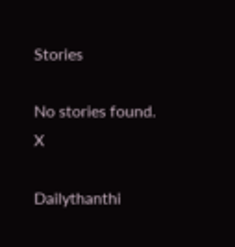Stories

No stories found.
X

Dailythanthi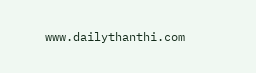www.dailythanthi.com